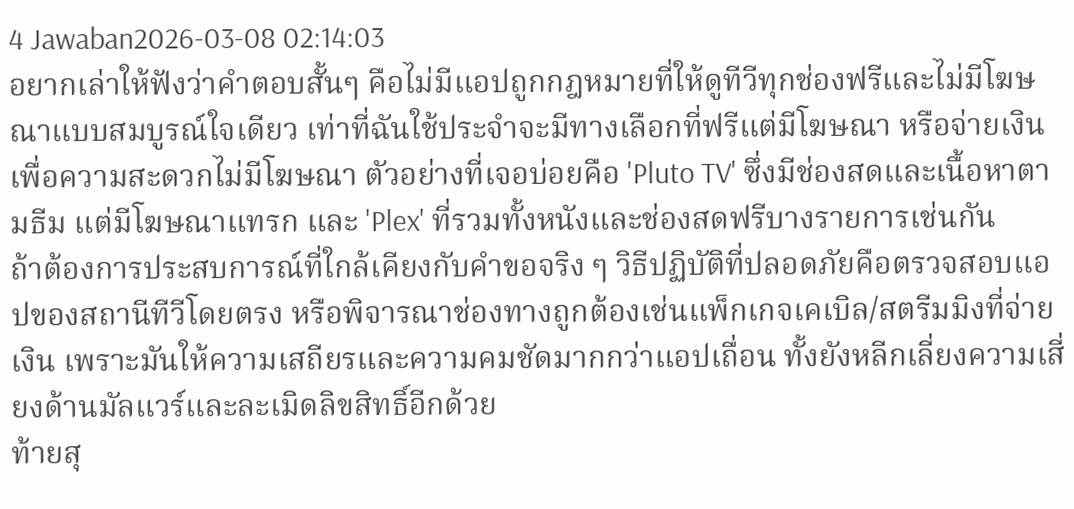4 Jawaban2026-03-08 02:14:03
อยากเล่าให้ฟังว่าคำตอบสั้นๆ คือไม่มีแอปถูกกฎหมายที่ให้ดูทีวีทุกช่องฟรีและไม่มีโฆษณาแบบสมบูรณ์ใจเดียว เท่าที่ฉันใช้ประจำจะมีทางเลือกที่ฟรีแต่มีโฆษณา หรือจ่ายเงินเพื่อความสะดวกไม่มีโฆษณา ตัวอย่างที่เจอบ่อยคือ 'Pluto TV' ซึ่งมีช่องสดและเนื้อหาตามธีม แต่มีโฆษณาแทรก และ 'Plex' ที่รวมทั้งหนังและช่องสดฟรีบางรายการเช่นกัน
ถ้าต้องการประสบการณ์ที่ใกล้เคียงกับคำขอจริง ๆ วิธีปฏิบัติที่ปลอดภัยคือตรวจสอบแอปของสถานีทีวีโดยตรง หรือพิจารณาช่องทางถูกต้องเช่นแพ็กเกจเคเบิล/สตรีมมิงที่จ่ายเงิน เพราะมันให้ความเสถียรและความคมชัดมากกว่าแอปเถื่อน ทั้งยังหลีกเลี่ยงความเสี่ยงด้านมัลแวร์และละเมิดลิขสิทธิ์อีกด้วย
ท้ายสุ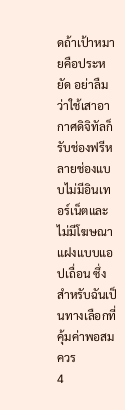ดถ้าเป้าหมายคือประหยัด อย่าลืมว่าใช้เสาอากาศดิจิทัลก็รับช่องฟรีหลายช่องแบบไม่มีอินเทอร์เน็ตและไม่มีโฆษณาแฝงแบบแอปเถื่อน ซึ่งสำหรับฉันเป็นทางเลือกที่คุ้มค่าพอสมควร
4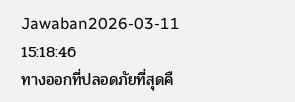Jawaban2026-03-11 15:18:46
ทางออกที่ปลอดภัยที่สุดคื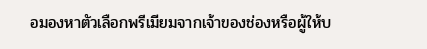อมองหาตัวเลือกพรีเมียมจากเจ้าของช่องหรือผู้ให้บ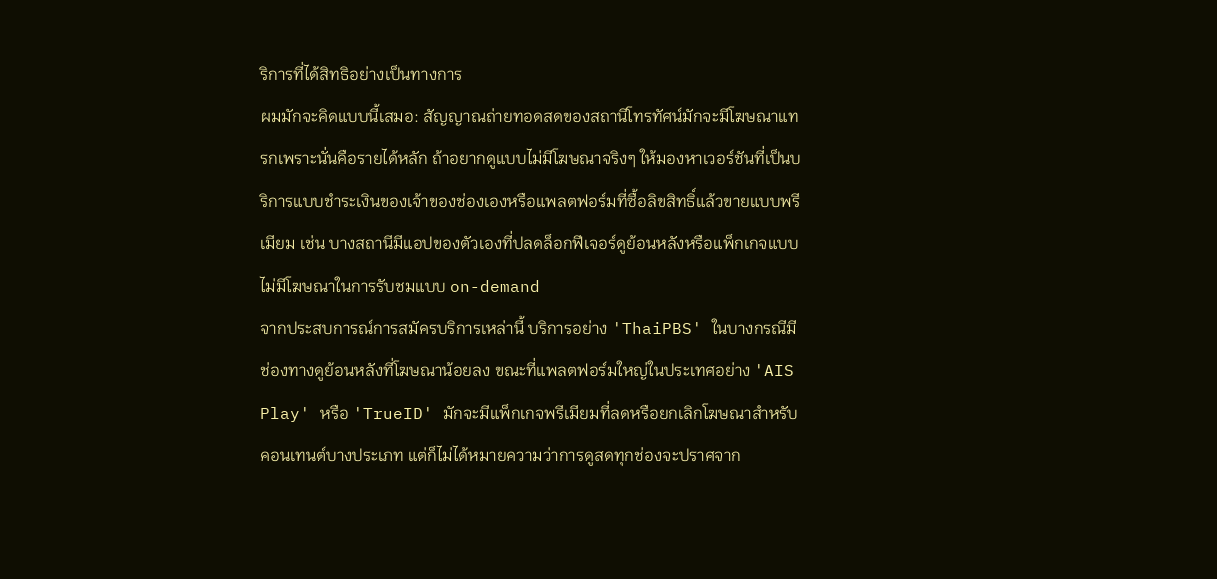ริการที่ได้สิทธิอย่างเป็นทางการ
ผมมักจะคิดแบบนี้เสมอ: สัญญาณถ่ายทอดสดของสถานีโทรทัศน์มักจะมีโฆษณาแทรกเพราะนั่นคือรายได้หลัก ถ้าอยากดูแบบไม่มีโฆษณาจริงๆ ให้มองหาเวอร์ชันที่เป็นบริการแบบชำระเงินของเจ้าของช่องเองหรือแพลตฟอร์มที่ซื้อลิขสิทธิ์แล้วขายแบบพรีเมียม เช่น บางสถานีมีแอปของตัวเองที่ปลดล็อกฟีเจอร์ดูย้อนหลังหรือแพ็กเกจแบบไม่มีโฆษณาในการรับชมแบบ on-demand
จากประสบการณ์การสมัครบริการเหล่านี้ บริการอย่าง 'ThaiPBS' ในบางกรณีมีช่องทางดูย้อนหลังที่โฆษณาน้อยลง ขณะที่แพลตฟอร์มใหญ่ในประเทศอย่าง 'AIS Play' หรือ 'TrueID' มักจะมีแพ็กเกจพรีเมียมที่ลดหรือยกเลิกโฆษณาสำหรับคอนเทนต์บางประเภท แต่ก็ไม่ได้หมายความว่าการดูสดทุกช่องจะปราศจาก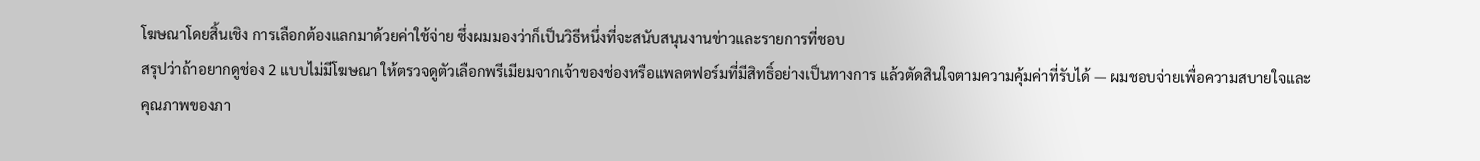โฆษณาโดยสิ้นเชิง การเลือกต้องแลกมาด้วยค่าใช้จ่าย ซึ่งผมมองว่าก็เป็นวิธีหนึ่งที่จะสนับสนุนงานข่าวและรายการที่ชอบ
สรุปว่าถ้าอยากดูช่อง 2 แบบไม่มีโฆษณา ให้ตรวจดูตัวเลือกพรีเมียมจากเจ้าของช่องหรือแพลตฟอร์มที่มีสิทธิ์อย่างเป็นทางการ แล้วตัดสินใจตามความคุ้มค่าที่รับได้ — ผมชอบจ่ายเพื่อความสบายใจและคุณภาพของภา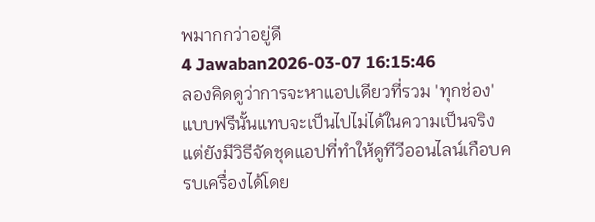พมากกว่าอยู่ดี
4 Jawaban2026-03-07 16:15:46
ลองคิดดูว่าการจะหาแอปเดียวที่รวม 'ทุกช่อง' แบบฟรีนั้นแทบจะเป็นไปไม่ได้ในความเป็นจริง แต่ยังมีวิธีจัดชุดแอปที่ทำให้ดูทีวีออนไลน์เกือบครบเครื่องได้โดย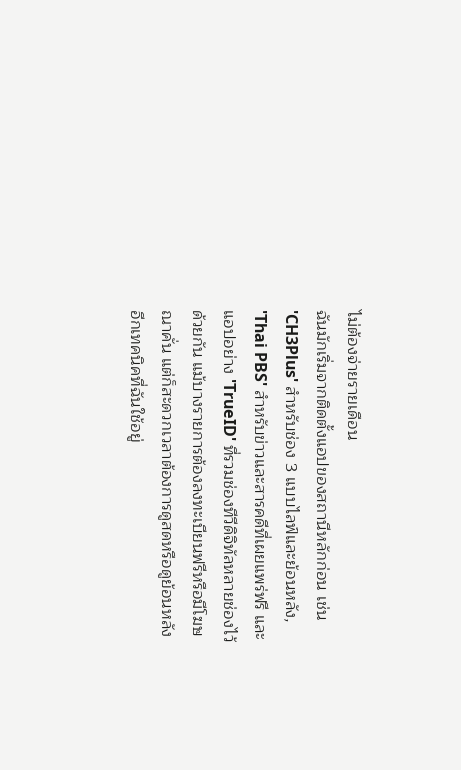ไม่ต้องจ่ายรายเดือน
ฉันมักเริ่มจากติดตั้งแอปของสถานีหลักก่อน เช่น 'CH3Plus' สำหรับช่อง 3 แบบไลฟ์และย้อนหลัง, 'Thai PBS' สำหรับข่าวและสารคดีที่เผยแพร่ฟรี และแอปอย่าง 'TrueID' ที่รวมช่องทีวีดิจิทัลหลายช่องไว้ด้วยกัน แม้บางรายการต้องลงทะเบียนฟรีหรือมีโฆษณาคั่น แต่ก็สะดวกเวลาต้องการดูสดหรือดูย้อนหลัง
อีกเทคนิคที่ฉันใช้อยู่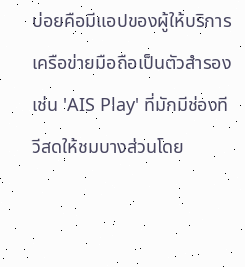บ่อยคือมีแอปของผู้ให้บริการเครือข่ายมือถือเป็นตัวสำรอง เช่น 'AIS Play' ที่มักมีช่องทีวีสดให้ชมบางส่วนโดย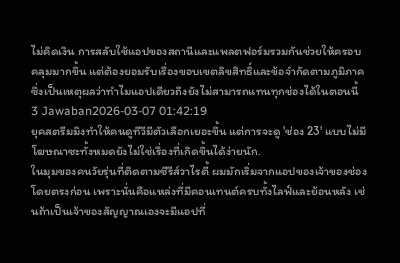ไม่คิดเงิน การสลับใช้แอปของสถานีและแพลตฟอร์มรวมกันช่วยให้ครอบคลุมมากขึ้น แต่ต้องยอมรับเรื่องขอบเขตลิขสิทธิ์และข้อจำกัดตามภูมิภาค ซึ่งเป็นเหตุผลว่าทำไมแอปเดียวถึงยังไม่สามารถแทนทุกช่องได้ในตอนนี้
3 Jawaban2026-03-07 01:42:19
ยุคสตรีมมิงทำให้คนดูทีวีมีตัวเลือกเยอะขึ้น แต่การจะดู 'ช่อง 23' แบบไม่มีโฆษณาซะทั้งหมดยังไม่ใช่เรื่องที่เกิดขึ้นได้ง่ายนัก.
ในมุมของคนวัยรุ่นที่ติดตามซีรีส์วาไรตี้ ผมมักเริ่มจากแอปของเจ้าของช่องโดยตรงก่อน เพราะนั่นคือแหล่งที่มีคอนเทนต์ครบทั้งไลฟ์และย้อนหลัง เช่นถ้าเป็นเจ้าของสัญญาณเองจะมีแอปที่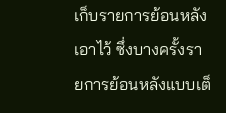เก็บรายการย้อนหลังเอาไว้ ซึ่งบางครั้งรายการย้อนหลังแบบเต็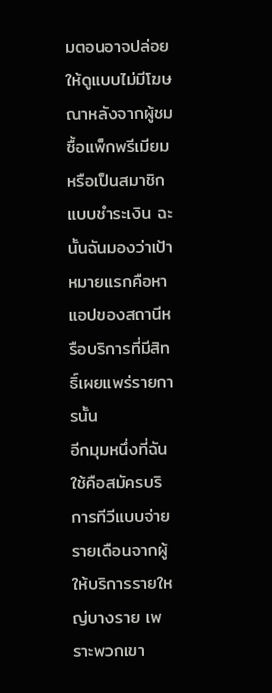มตอนอาจปล่อยให้ดูแบบไม่มีโฆษณาหลังจากผู้ชมซื้อแพ็กพรีเมียมหรือเป็นสมาชิกแบบชำระเงิน ฉะนั้นฉันมองว่าเป้าหมายแรกคือหาแอปของสถานีหรือบริการที่มีสิทธิ์เผยแพร่รายการนั้น
อีกมุมหนึ่งที่ฉันใช้คือสมัครบริการทีวีแบบจ่ายรายเดือนจากผู้ให้บริการรายใหญ่บางราย เพราะพวกเขา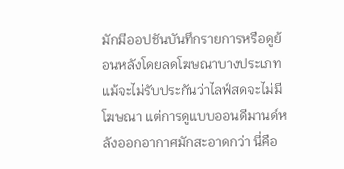มักมีออปชันบันทึกรายการหรือดูย้อนหลังโดยลดโฆษณาบางประเภท แม้จะไม่รับประกันว่าไลฟ์สดจะไม่มีโฆษณา แต่การดูแบบออนดีมานด์หลังออกอากาศมักสะอาดกว่า นี่คือ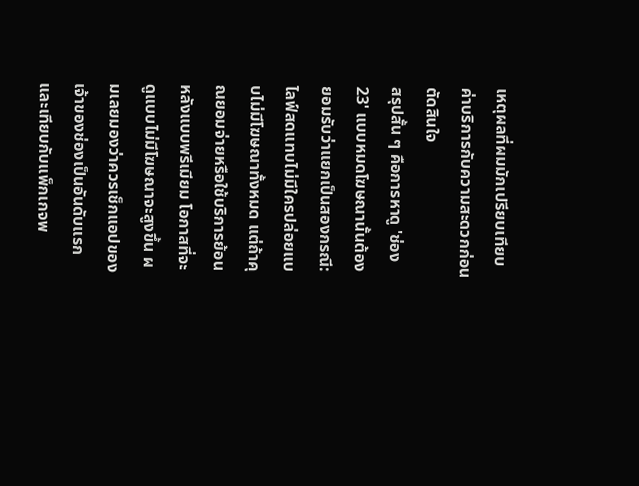เหตุผลที่ผมมักเปรียบเทียบค่าบริการกับความสะดวกก่อนตัดสินใจ
สรุปสั้น ๆ คือการหาดู 'ช่อง 23' แบบหมดโฆษณานั้นต้องยอมรับว่าแยกเป็นสองกรณี: ไลฟ์สดแทบไม่มีใครปล่อยแบบไม่มีโฆษณาทั้งหมด แต่ถ้าคุณยอมจ่ายหรือใช้บริการย้อนหลังแบบพรีเมียม โอกาสที่จะดูแบบไม่มีโฆษณาจะสูงขึ้น ผมเลยมองว่าควรเช็กแอปของเจ้าของช่องเป็นอันดับแรกและเทียบกับแพ็กเกจพ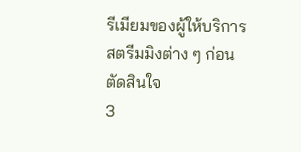รีเมียมของผู้ให้บริการสตรีมมิงต่าง ๆ ก่อนตัดสินใจ
3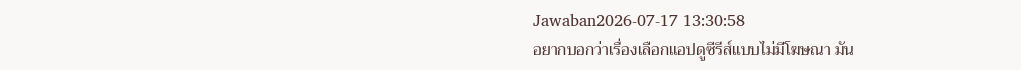Jawaban2026-07-17 13:30:58
อยากบอกว่าเรื่องเลือกแอปดูซีรีส์แบบไม่มีโฆษณา มัน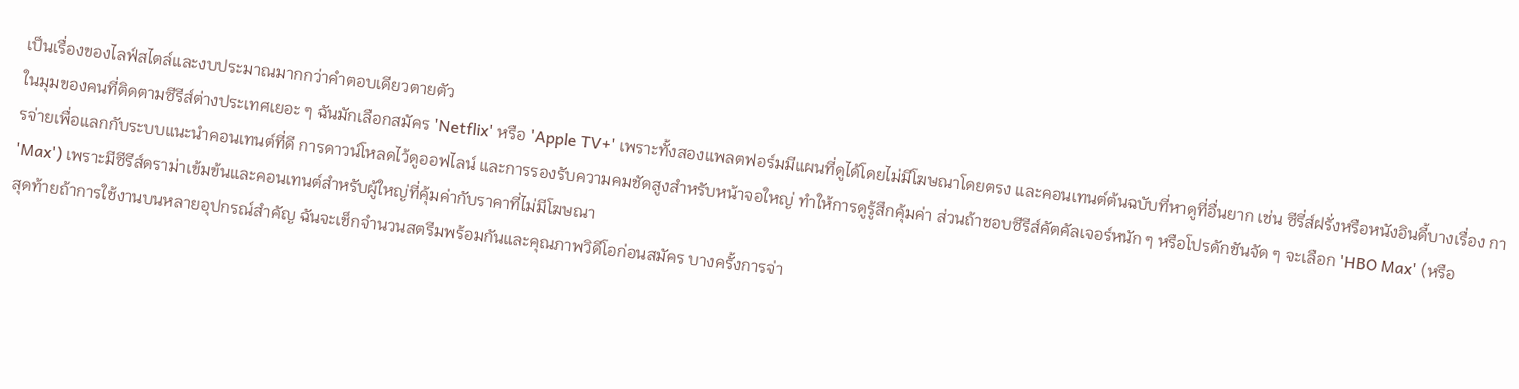เป็นเรื่องของไลฟ์สไตล์และงบประมาณมากกว่าคำตอบเดียวตายตัว
ในมุมของคนที่ติดตามซีรีส์ต่างประเทศเยอะ ๆ ฉันมักเลือกสมัคร 'Netflix' หรือ 'Apple TV+' เพราะทั้งสองแพลตฟอร์มมีแผนที่ดูได้โดยไม่มีโฆษณาโดยตรง และคอนเทนต์ต้นฉบับที่หาดูที่อื่นยาก เช่น ซีรี่ส์ฝรั่งหรือหนังอินดี้บางเรื่อง การจ่ายเพื่อแลกกับระบบแนะนำคอนเทนต์ที่ดี การดาวน์โหลดไว้ดูออฟไลน์ และการรองรับความคมชัดสูงสำหรับหน้าจอใหญ่ ทำให้การดูรู้สึกคุ้มค่า ส่วนถ้าชอบซีรีส์คัตคัลเจอร์หนัก ๆ หรือโปรดักชันจัด ๆ จะเลือก 'HBO Max' (หรือ 'Max') เพราะมีซีรีส์ดราม่าเข้มข้นและคอนเทนต์สำหรับผู้ใหญ่ที่คุ้มค่ากับราคาที่ไม่มีโฆษณา
สุดท้ายถ้าการใช้งานบนหลายอุปกรณ์สำคัญ ฉันจะเช็กจำนวนสตรีมพร้อมกันและคุณภาพวิดีโอก่อนสมัคร บางครั้งการจ่า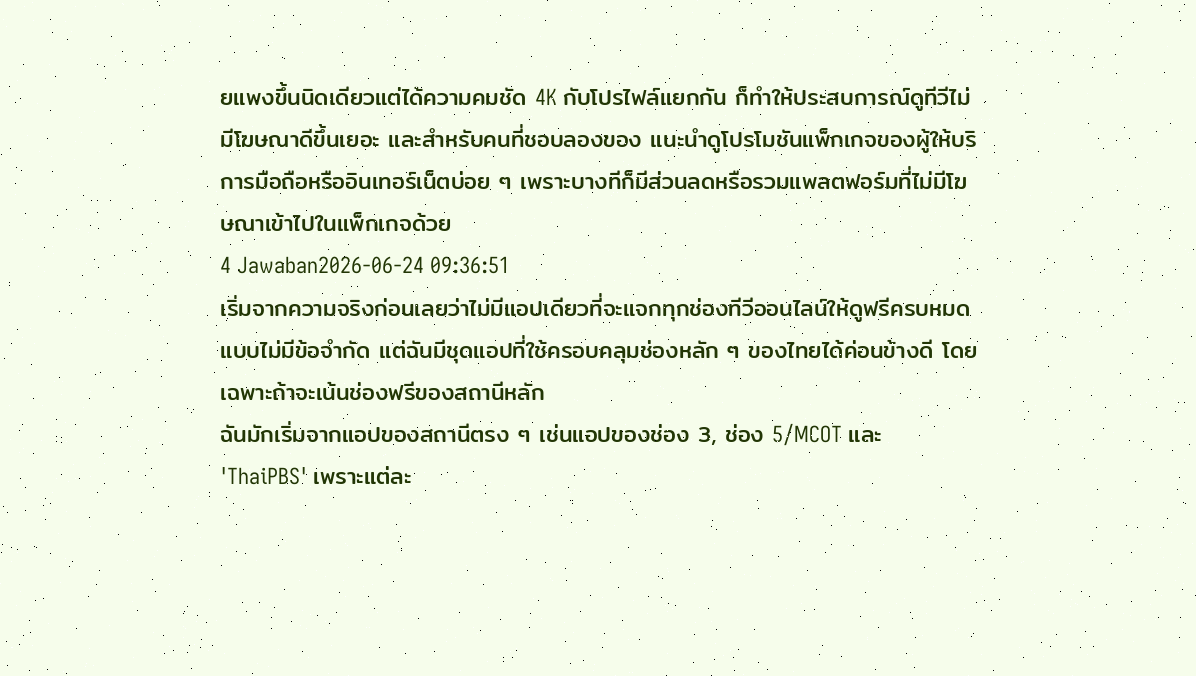ยแพงขึ้นนิดเดียวแต่ได้ความคมชัด 4K กับโปรไฟล์แยกกัน ก็ทำให้ประสบการณ์ดูทีวีไม่มีโฆษณาดีขึ้นเยอะ และสำหรับคนที่ชอบลองของ แนะนำดูโปรโมชันแพ็กเกจของผู้ให้บริการมือถือหรืออินเทอร์เน็ตบ่อย ๆ เพราะบางทีก็มีส่วนลดหรือรวมแพลตฟอร์มที่ไม่มีโฆษณาเข้าไปในแพ็กเกจด้วย
4 Jawaban2026-06-24 09:36:51
เริ่มจากความจริงก่อนเลยว่าไม่มีแอปเดียวที่จะแจกทุกช่องทีวีออนไลน์ให้ดูฟรีครบหมดแบบไม่มีข้อจำกัด แต่ฉันมีชุดแอปที่ใช้ครอบคลุมช่องหลัก ๆ ของไทยได้ค่อนข้างดี โดยเฉพาะถ้าจะเน้นช่องฟรีของสถานีหลัก
ฉันมักเริ่มจากแอปของสถานีตรง ๆ เช่นแอปของช่อง 3, ช่อง 5/MCOT และ 'ThaiPBS' เพราะแต่ละ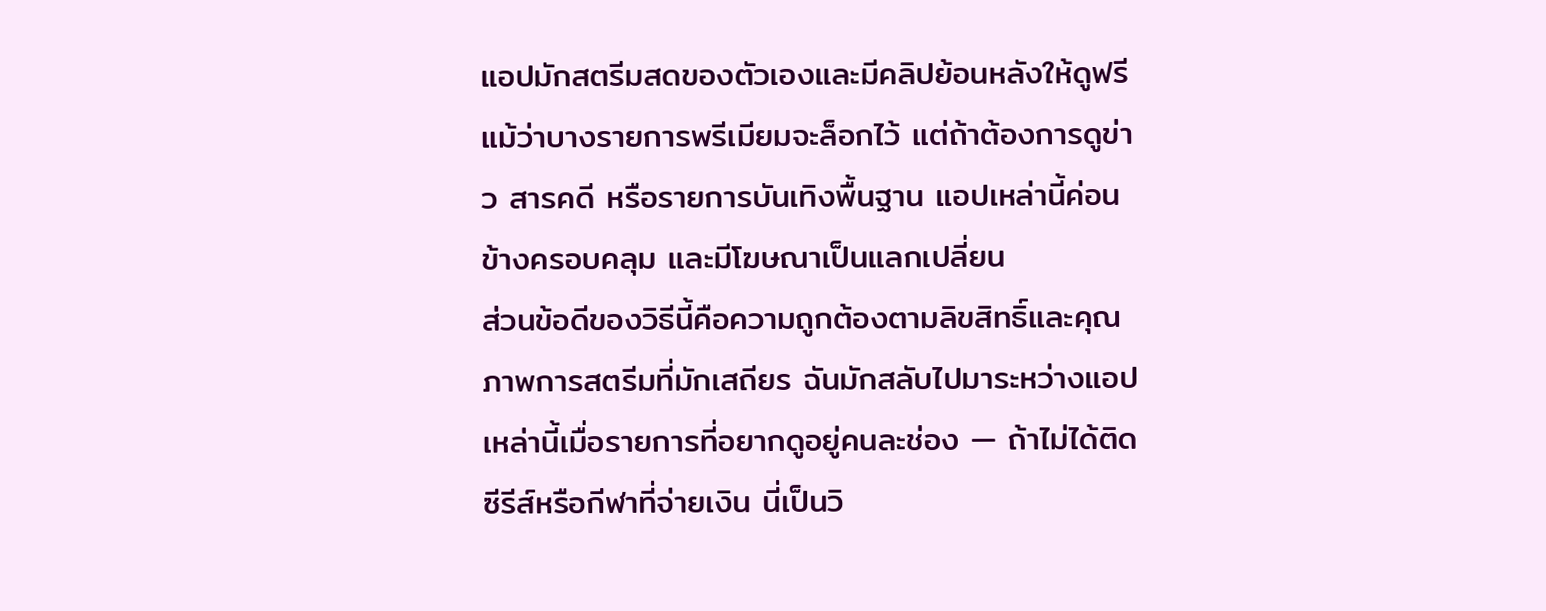แอปมักสตรีมสดของตัวเองและมีคลิปย้อนหลังให้ดูฟรี แม้ว่าบางรายการพรีเมียมจะล็อกไว้ แต่ถ้าต้องการดูข่าว สารคดี หรือรายการบันเทิงพื้นฐาน แอปเหล่านี้ค่อนข้างครอบคลุม และมีโฆษณาเป็นแลกเปลี่ยน
ส่วนข้อดีของวิธีนี้คือความถูกต้องตามลิขสิทธิ์และคุณภาพการสตรีมที่มักเสถียร ฉันมักสลับไปมาระหว่างแอปเหล่านี้เมื่อรายการที่อยากดูอยู่คนละช่อง — ถ้าไม่ได้ติดซีรีส์หรือกีฬาที่จ่ายเงิน นี่เป็นวิ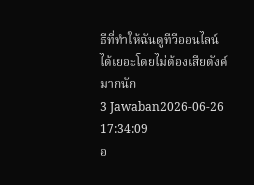ธีที่ทำให้ฉันดูทีวีออนไลน์ได้เยอะโดยไม่ต้องเสียตังค์มากนัก
3 Jawaban2026-06-26 17:34:09
อ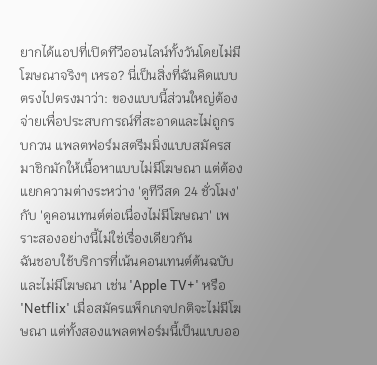ยากได้แอปที่เปิดทีวีออนไลน์ทั้งวันโดยไม่มีโฆษณาจริงๆ เหรอ? นี่เป็นสิ่งที่ฉันคิดแบบตรงไปตรงมาว่า: ของแบบนี้ส่วนใหญ่ต้องจ่ายเพื่อประสบการณ์ที่สะอาดและไม่ถูกรบกวน แพลตฟอร์มสตรีมมิ่งแบบสมัครสมาชิกมักให้เนื้อหาแบบไม่มีโฆษณา แต่ต้องแยกความต่างระหว่าง 'ดูทีวีสด 24 ชั่วโมง' กับ 'ดูคอนเทนต์ต่อเนื่องไม่มีโฆษณา' เพราะสองอย่างนี้ไม่ใช่เรื่องเดียวกัน
ฉันชอบใช้บริการที่เน้นคอนเทนต์ต้นฉบับและไม่มีโฆษณา เช่น 'Apple TV+' หรือ 'Netflix' เมื่อสมัครแพ็กเกจปกติจะไม่มีโฆษณา แต่ทั้งสองแพลตฟอร์มนี้เป็นแบบออ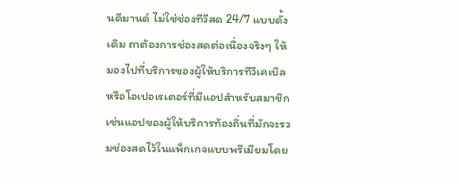นดีมานด์ ไม่ใช่ช่องทีวีสด 24/7 แบบดั้งเดิม ถาต้องการช่องสดต่อเนื่องจริงๆ ให้มองไปที่บริการของผู้ให้บริการทีวีเคเบิลหรือโอเปอเรเตอร์ที่มีแอปสำหรับสมาชิก เช่นแอปของผู้ให้บริการท้องถิ่นที่มักจะรวมช่องสดไว้ในแพ็กเกจแบบพรีเมียมโดย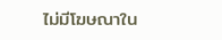ไม่มีโฆษณาใน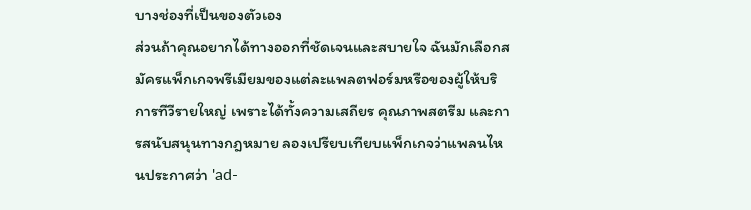บางช่องที่เป็นของตัวเอง
ส่วนถ้าคุณอยากได้ทางออกที่ชัดเจนและสบายใจ ฉันมักเลือกสมัครแพ็กเกจพรีเมียมของแต่ละแพลตฟอร์มหรือของผู้ให้บริการทีวีรายใหญ่ เพราะได้ทั้งความเสถียร คุณภาพสตรีม และการสนับสนุนทางกฎหมาย ลองเปรียบเทียบแพ็กเกจว่าแพลนไหนประกาศว่า 'ad-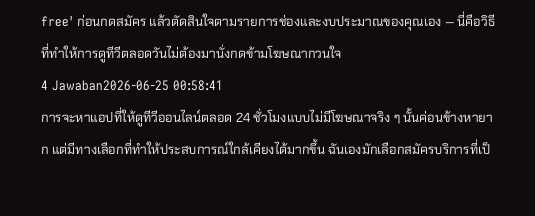free' ก่อนกดสมัคร แล้วตัดสินใจตามรายการช่องและงบประมาณของคุณเอง — นี่คือวิธีที่ทำให้การดูทีวีตลอดวันไม่ต้องมานั่งกดข้ามโฆษณากวนใจ
4 Jawaban2026-06-25 00:58:41
การจะหาแอปที่ให้ดูทีวีออนไลน์ตลอด 24 ชั่วโมงแบบไม่มีโฆษณาจริง ๆ นั้นค่อนข้างหายาก แต่มีทางเลือกที่ทำให้ประสบการณ์ใกล้เคียงได้มากขึ้น ฉันเองมักเลือกสมัครบริการที่เป็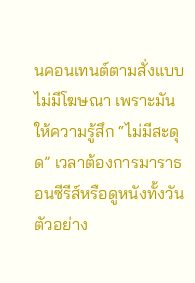นคอนเทนต์ตามสั่งแบบไม่มีโฆษณา เพราะมันให้ความรู้สึก “ไม่มีสะดุด” เวลาต้องการมาราธอนซีรีส์หรือดูหนังทั้งวัน ตัวอย่าง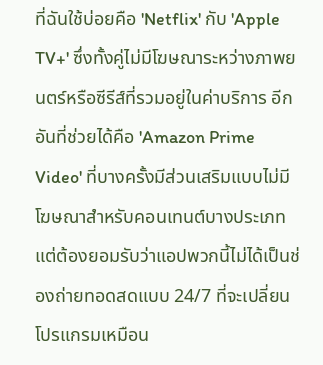ที่ฉันใช้บ่อยคือ 'Netflix' กับ 'Apple TV+' ซึ่งทั้งคู่ไม่มีโฆษณาระหว่างภาพยนตร์หรือซีรีส์ที่รวมอยู่ในค่าบริการ อีกอันที่ช่วยได้คือ 'Amazon Prime Video' ที่บางครั้งมีส่วนเสริมแบบไม่มีโฆษณาสำหรับคอนเทนต์บางประเภท
แต่ต้องยอมรับว่าแอปพวกนี้ไม่ได้เป็นช่องถ่ายทอดสดแบบ 24/7 ที่จะเปลี่ยนโปรแกรมเหมือน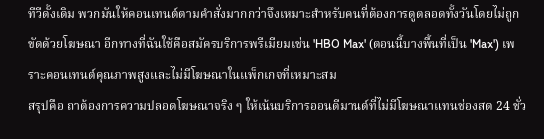ทีวีดั้งเดิม พวกมันให้คอนเทนต์ตามคำสั่งมากกว่าจึงเหมาะสำหรับคนที่ต้องการดูตลอดทั้งวันโดยไม่ถูกขัดด้วยโฆษณา อีกทางที่ฉันใช้คือสมัครบริการพรีเมียมเช่น 'HBO Max' (ตอนนี้บางพื้นที่เป็น 'Max') เพราะคอนเทนต์คุณภาพสูงและไม่มีโฆษณาในแพ็กเกจที่เหมาะสม
สรุปคือ ถาต้องการความปลอดโฆษณาจริง ๆ ให้เน้นบริการออนดีมานด์ที่ไม่มีโฆษณาแทนช่องสด 24 ชั่ว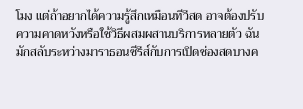โมง แต่ถ้าอยากได้ความรู้สึกเหมือนทีวีสด อาจต้องปรับความคาดหวังหรือใช้วิธีผสมผสานบริการหลายตัว ฉันมักสลับระหว่างมาราธอนซีรีส์กับการเปิดช่องสดบางค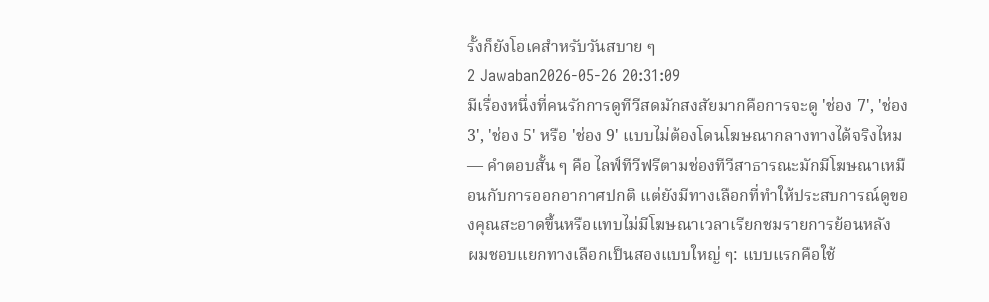รั้งก็ยังโอเคสำหรับวันสบาย ๆ
2 Jawaban2026-05-26 20:31:09
มีเรื่องหนึ่งที่คนรักการดูทีวีสดมักสงสัยมากคือการจะดู 'ช่อง 7', 'ช่อง 3', 'ช่อง 5' หรือ 'ช่อง 9' แบบไม่ต้องโดนโฆษณากลางทางได้จริงไหม — คำตอบสั้น ๆ คือ ไลฟ์ทีวีฟรีตามช่องทีวีสาธารณะมักมีโฆษณาเหมือนกับการออกอากาศปกติ แต่ยังมีทางเลือกที่ทำให้ประสบการณ์ดูของคุณสะอาดขึ้นหรือแทบไม่มีโฆษณาเวลาเรียกชมรายการย้อนหลัง
ผมชอบแยกทางเลือกเป็นสองแบบใหญ่ ๆ: แบบแรกคือใช้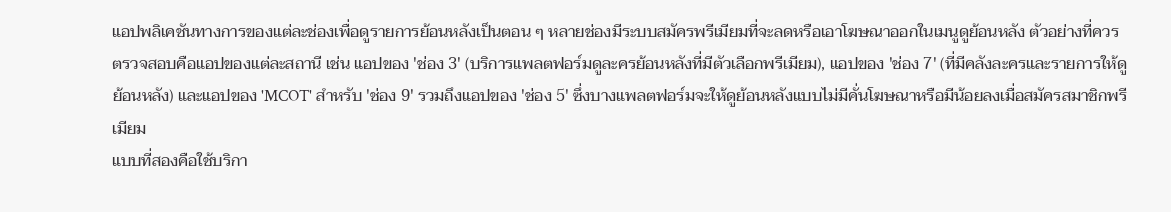แอปพลิเคชันทางการของแต่ละช่องเพื่อดูรายการย้อนหลังเป็นตอน ๆ หลายช่องมีระบบสมัครพรีเมียมที่จะลดหรือเอาโฆษณาออกในเมนูดูย้อนหลัง ตัวอย่างที่ควรตรวจสอบคือแอปของแต่ละสถานี เช่น แอปของ 'ช่อง 3' (บริการแพลตฟอร์มดูละครย้อนหลังที่มีตัวเลือกพรีเมียม), แอปของ 'ช่อง 7' (ที่มีคลังละครและรายการให้ดูย้อนหลัง) และแอปของ 'MCOT' สำหรับ 'ช่อง 9' รวมถึงแอปของ 'ช่อง 5' ซึ่งบางแพลตฟอร์มจะให้ดูย้อนหลังแบบไม่มีคั่นโฆษณาหรือมีน้อยลงเมื่อสมัครสมาชิกพรีเมียม
แบบที่สองคือใช้บริกา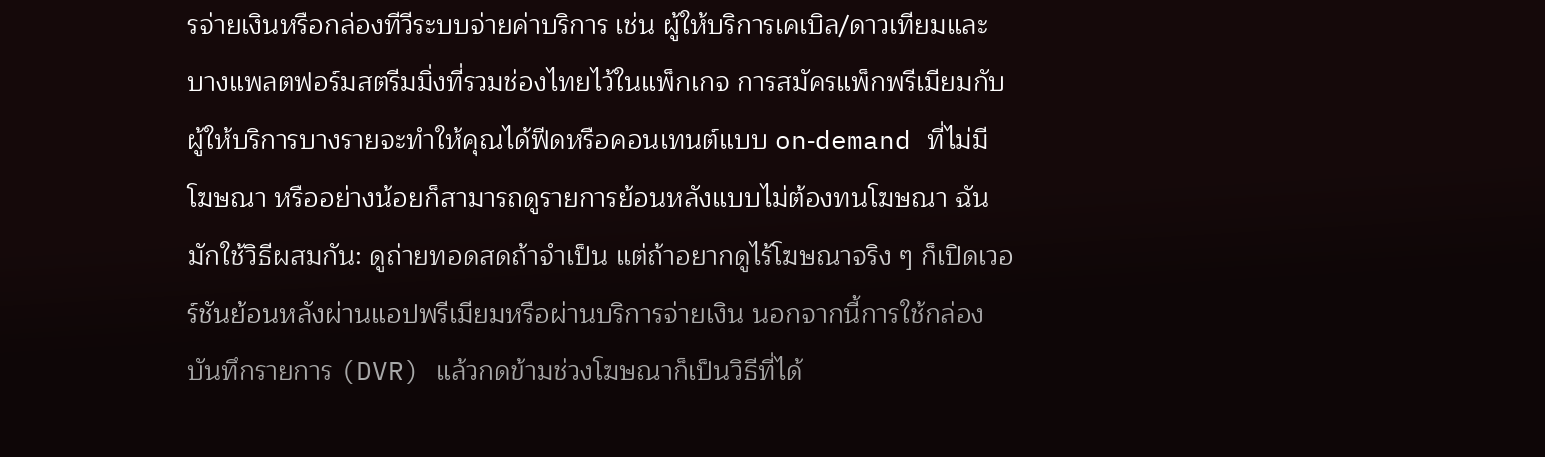รจ่ายเงินหรือกล่องทีวีระบบจ่ายค่าบริการ เช่น ผู้ให้บริการเคเบิล/ดาวเทียมและบางแพลตฟอร์มสตรีมมิ่งที่รวมช่องไทยไว้ในแพ็กเกจ การสมัครแพ็กพรีเมียมกับผู้ให้บริการบางรายจะทำให้คุณได้ฟีดหรือคอนเทนต์แบบ on‑demand ที่ไม่มีโฆษณา หรืออย่างน้อยก็สามารถดูรายการย้อนหลังแบบไม่ต้องทนโฆษณา ฉันมักใช้วิธีผสมกัน: ดูถ่ายทอดสดถ้าจำเป็น แต่ถ้าอยากดูไร้โฆษณาจริง ๆ ก็เปิดเวอร์ชันย้อนหลังผ่านแอปพรีเมียมหรือผ่านบริการจ่ายเงิน นอกจากนี้การใช้กล่องบันทึกรายการ (DVR) แล้วกดข้ามช่วงโฆษณาก็เป็นวิธีที่ได้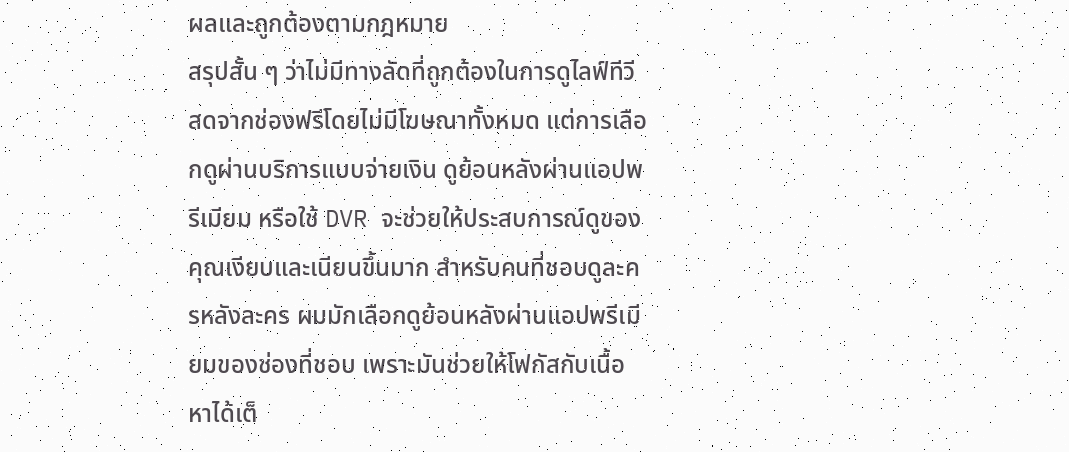ผลและถูกต้องตามกฎหมาย
สรุปสั้น ๆ ว่าไม่มีทางลัดที่ถูกต้องในการดูไลฟ์ทีวีสดจากช่องฟรีโดยไม่มีโฆษณาทั้งหมด แต่การเลือกดูผ่านบริการแบบจ่ายเงิน ดูย้อนหลังผ่านแอปพรีเมียม หรือใช้ DVR จะช่วยให้ประสบการณ์ดูของคุณเงียบและเนียนขึ้นมาก สำหรับคนที่ชอบดูละครหลังละคร ผมมักเลือกดูย้อนหลังผ่านแอปพรีเมียมของช่องที่ชอบ เพราะมันช่วยให้โฟกัสกับเนื้อหาได้เต็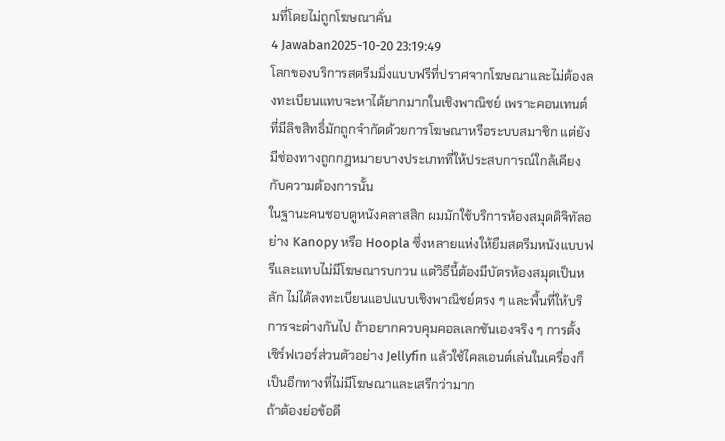มที่โดยไม่ถูกโฆษณาคั่น
4 Jawaban2025-10-20 23:19:49
โลกของบริการสตรีมมิ่งแบบฟรีที่ปราศจากโฆษณาและไม่ต้องลงทะเบียนแทบจะหาได้ยากมากในเชิงพาณิชย์ เพราะคอนเทนต์ที่มีลิขสิทธิ์มักถูกจำกัดด้วยการโฆษณาหรือระบบสมาชิก แต่ยังมีช่องทางถูกกฎหมายบางประเภทที่ให้ประสบการณ์ใกล้เคียงกับความต้องการนั้น
ในฐานะคนชอบดูหนังคลาสสิก ผมมักใช้บริการห้องสมุดดิจิทัลอย่าง Kanopy หรือ Hoopla ซึ่งหลายแห่งให้ยืมสตรีมหนังแบบฟรีและแทบไม่มีโฆษณารบกวน แต่วิธีนี้ต้องมีบัตรห้องสมุดเป็นหลัก ไม่ได้ลงทะเบียนแอปแบบเชิงพาณิชย์ตรง ๆ และพื้นที่ให้บริการจะต่างกันไป ถ้าอยากควบคุมคอลเลกชันเองจริง ๆ การตั้งเซิร์ฟเวอร์ส่วนตัวอย่าง Jellyfin แล้วใช้ไคลเอนต์เล่นในเครื่องก็เป็นอีกทางที่ไม่มีโฆษณาและเสรีกว่ามาก
ถ้าต้องย่อข้อดี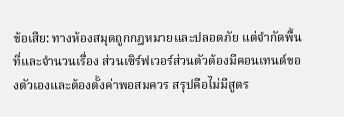ข้อเสีย: ทางห้องสมุดถูกกฎหมายและปลอดภัย แต่จำกัดพื้นที่และจำนวนเรื่อง ส่วนเซิร์ฟเวอร์ส่วนตัวต้องมีคอนเทนต์ของตัวเองและต้องตั้งค่าพอสมควร สรุปคือไม่มีสูตร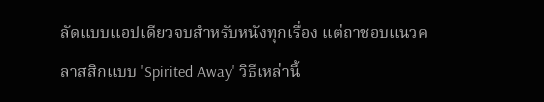ลัดแบบแอปเดียวจบสำหรับหนังทุกเรื่อง แต่ถาชอบแนวคลาสสิกแบบ 'Spirited Away' วิธีเหล่านี้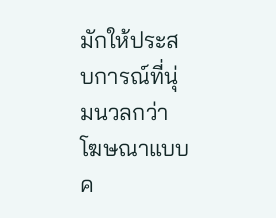มักให้ประสบการณ์ที่นุ่มนวลกว่าโฆษณาแบบค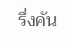รึ่งคัน